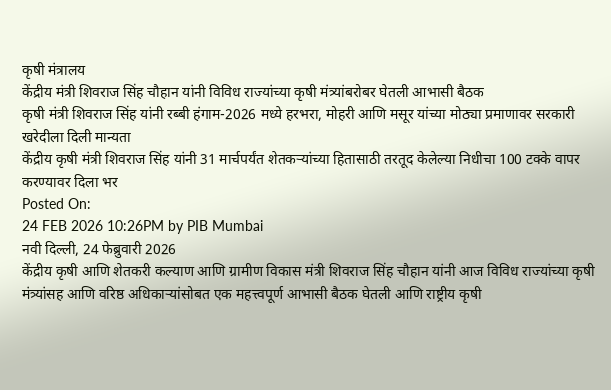कृषी मंत्रालय
केंद्रीय मंत्री शिवराज सिंह चौहान यांनी विविध राज्यांच्या कृषी मंत्र्यांबरोबर घेतली आभासी बैठक
कृषी मंत्री शिवराज सिंह यांनी रब्बी हंगाम-2026 मध्ये हरभरा, मोहरी आणि मसूर यांच्या मोठ्या प्रमाणावर सरकारी खरेदीला दिली मान्यता
केंद्रीय कृषी मंत्री शिवराज सिंह यांनी 31 मार्चपर्यंत शेतकऱ्यांच्या हितासाठी तरतूद केलेल्या निधीचा 100 टक्के वापर करण्यावर दिला भर
Posted On:
24 FEB 2026 10:26PM by PIB Mumbai
नवी दिल्ली, 24 फेब्रुवारी 2026
केंद्रीय कृषी आणि शेतकरी कल्याण आणि ग्रामीण विकास मंत्री शिवराज सिंह चौहान यांनी आज विविध राज्यांच्या कृषी मंत्र्यांसह आणि वरिष्ठ अधिकाऱ्यांसोबत एक महत्त्वपूर्ण आभासी बैठक घेतली आणि राष्ट्रीय कृषी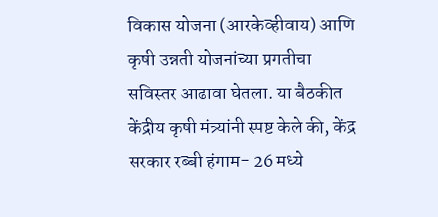विकास योजना (आरकेव्हीवाय) आणि कृषी उन्नती योजनांच्या प्रगतीचा सविस्तर आढावा घेतला. या बैठकीत केंद्रीय कृषी मंत्र्यांनी स्पष्ट केले की, केंद्र सरकार रब्बी हंगाम- 26 मध्ये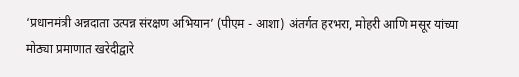‘प्रधानमंत्री अन्नदाता उत्पन्न संरक्षण अभियान’ (पीएम - आशा) अंतर्गत हरभरा, मोहरी आणि मसूर यांच्या मोठ्या प्रमाणात खरेदीद्वारे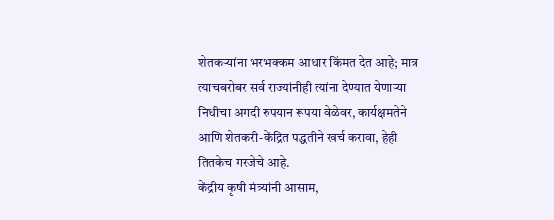शेतकऱ्यांना भरभक्कम आधार किंमत देत आहे; मात्र त्याचबरोबर सर्व राज्यांनीही त्यांना देण्यात येणाऱ्या निधीचा अगदी रुपयान रूपया वेळेवर, कार्यक्षमतेने आणि शेतकरी-केंद्रित पद्धतीने खर्च करावा, हेही तितकेच गरजेचे आहे.
केंद्रीय कृषी मंत्र्यांनी आसाम,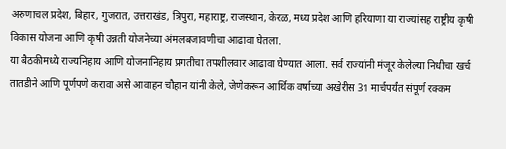अरुणाचल प्रदेश, बिहार, गुजरात, उत्तराखंड, त्रिपुरा, महाराष्ट्र, राजस्थान, केरळ, मध्य प्रदेश आणि हरियाणा या राज्यांसह राष्ट्रीय कृषी विकास योजना आणि कृषी उन्नती योजनेच्या अंमलबजावणीचा आढावा घेतला.
या बैठकीमध्ये राज्यनिहाय आणि योजनानिहाय प्रगतीचा तपशीलवार आढावा घेण्यात आला. सर्व राज्यांनी मंजूर केलेल्या निधीचा खर्च तातडीने आणि पूर्णपणे करावा असे आवाहन चौहान यांनी केले, जेणेकरून आर्थिक वर्षाच्या अखेरीस 31 मार्चपर्यंत संपूर्ण रक्कम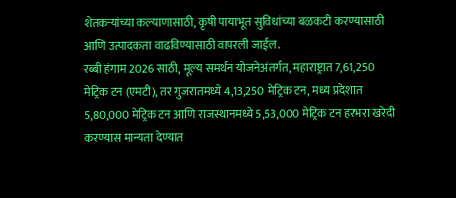शेतकऱ्यांच्या कल्याणासाठी, कृषी पायाभूत सुविधांच्या बळकटी करण्यासाठी आणि उत्पादकता वाढविण्यासाठी वापरली जाईल.
रब्बी हंगाम 2026 साठी, मूल्य समर्थन योजनेअंतर्गत, महाराष्ट्रात 7,61,250 मेट्रिक टन (एमटी), तर गुजरातमध्ये 4,13,250 मेट्रिक टन, मध्य प्रदेशात 5,80,000 मेट्रिक टन आणि राजस्थानमध्ये 5,53,000 मेट्रिक टन हरभरा खरेदी करण्यास मान्यता देण्यात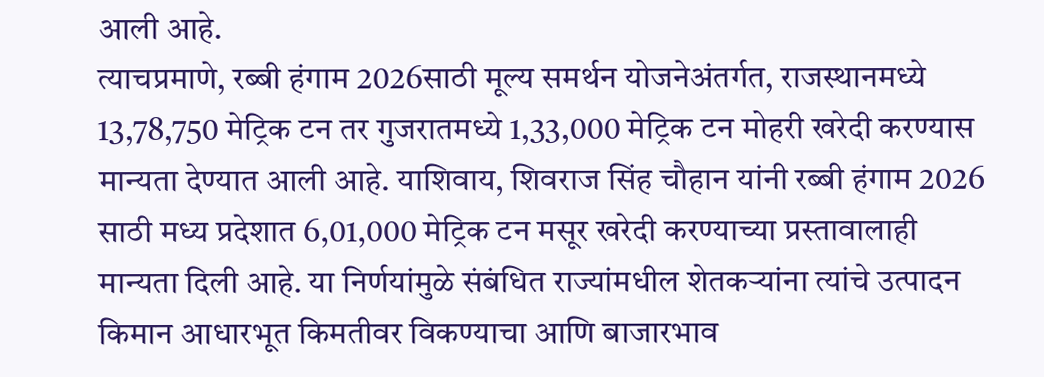आली आहे.
त्याचप्रमाणे, रब्बी हंगाम 2026साठी मूल्य समर्थन योजनेअंतर्गत, राजस्थानमध्ये 13,78,750 मेट्रिक टन तर गुजरातमध्ये 1,33,000 मेट्रिक टन मोहरी खरेदी करण्यास मान्यता देण्यात आली आहे. याशिवाय, शिवराज सिंह चौहान यांनी रब्बी हंगाम 2026 साठी मध्य प्रदेशात 6,01,000 मेट्रिक टन मसूर खरेदी करण्याच्या प्रस्तावालाही मान्यता दिली आहे. या निर्णयांमुळे संबंधित राज्यांमधील शेतकऱ्यांना त्यांचे उत्पादन किमान आधारभूत किमतीवर विकण्याचा आणि बाजारभाव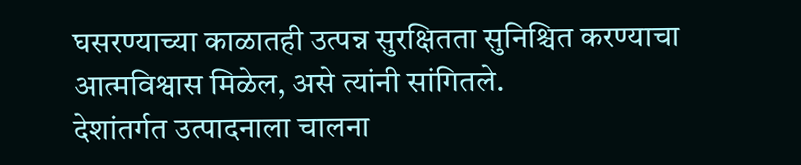घसरण्याच्या काळातही उत्पन्न सुरक्षितता सुनिश्चित करण्याचा आत्मविश्वास मिळेल, असे त्यांनी सांगितले.
देशांतर्गत उत्पादनाला चालना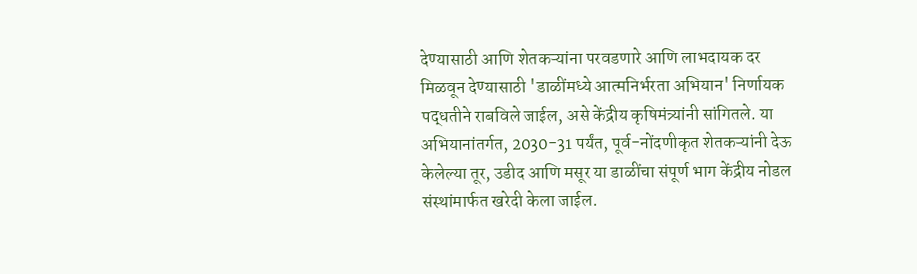देण्यासाठी आणि शेतकऱ्यांना परवडणारे आणि लाभदायक दर मिळवून देण्यासाठी 'डाळींमध्ये आत्मनिर्भरता अभियान' निर्णायक पद्धतीने राबविले जाईल, असे केंद्रीय कृषिमंत्र्यांनी सांगितले. या अभियानांतर्गत, 2030-31 पर्यंत, पूर्व-नोंदणीकृत शेतकऱ्यांनी देऊ केलेल्या तूर, उडीद आणि मसूर या डाळींचा संपूर्ण भाग केंद्रीय नोडल संस्थांमार्फत खरेदी केला जाईल.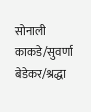सोनाली काकडे/सुवर्णा बेडेकर/श्रद्धा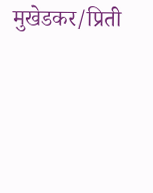मुखेडकर/प्रिती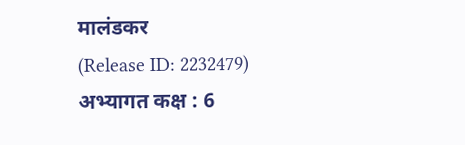मालंडकर
(Release ID: 2232479)
अभ्यागत कक्ष : 6